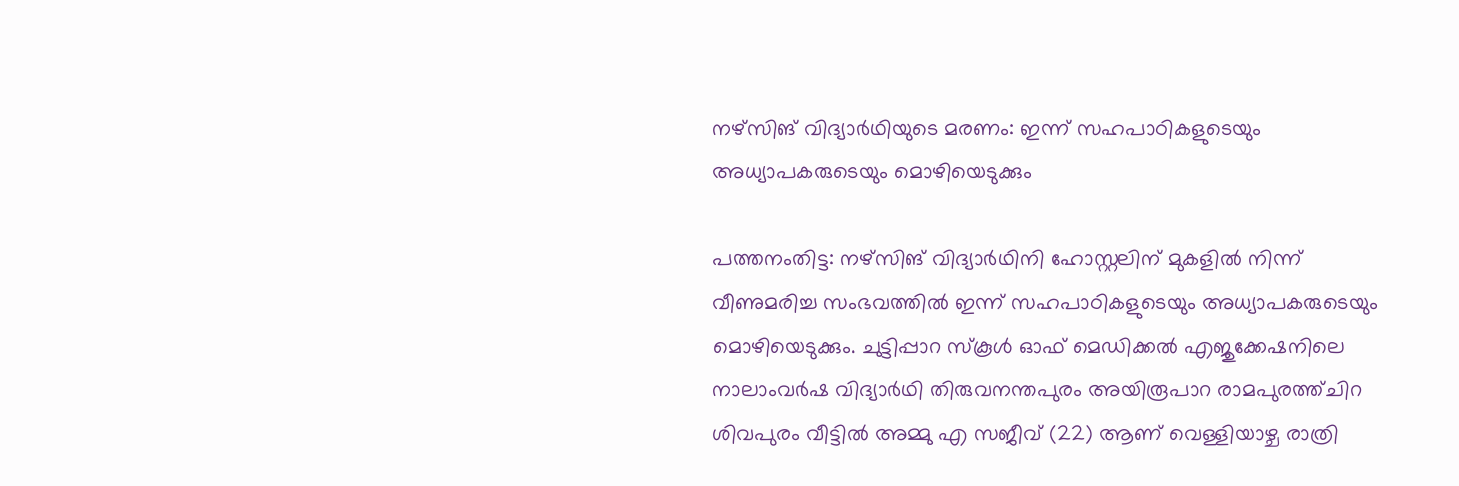നഴ്‌സിങ് വിദ്യാര്‍ഥിയുടെ മരണം: ഇന്ന് സഹപാഠികളുടെയും അധ്യാപകരുടെയും മൊഴിയെടുക്കും

പത്തനംതിട്ട: നഴ്സിങ് വിദ്യാര്‍ഥിനി ഹോസ്റ്റലിന് മുകളില്‍ നിന്ന് വീണുമരിച്ച സംഭവത്തില്‍ ഇന്ന് സഹപാഠികളുടെയും അധ്യാപകരുടെയും മൊഴിയെടുക്കും. ചുട്ടിപ്പാറ സ്‌കൂള്‍ ഓഫ് മെഡിക്കല്‍ എജുക്കേഷനിലെ നാലാംവര്‍ഷ വിദ്യാര്‍ഥി തിരുവനന്തപുരം അയിരൂപാറ രാമപുരത്ത്ചിറ ശിവപുരം വീട്ടില്‍ അമ്മു എ സജീവ് (22) ആണ് വെള്ളിയാഴ്ച രാത്രി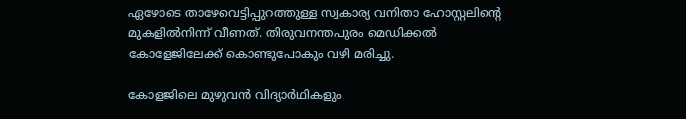ഏഴോടെ താഴേവെട്ടിപ്പുറത്തുള്ള സ്വകാര്യ വനിതാ ഹോസ്റ്റലിന്റെ മുകളില്‍നിന്ന് വീണത്. തിരുവനന്തപുരം മെഡിക്കല്‍ കോളേജിലേക്ക് കൊണ്ടുപോകും വഴി മരിച്ചു.

കോളജിലെ മുഴുവന്‍ വിദ്യാര്‍ഥികളും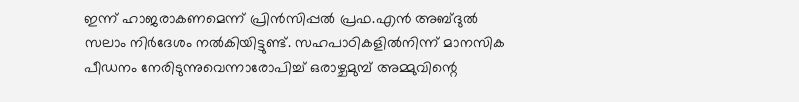ഇന്ന് ഹാജരാകണമെന്ന് പ്രിന്‍സിപ്പല്‍ പ്രഫ.എന്‍ അബ്ദുല്‍ സലാം നിര്‍ദേശം നല്‍കിയിട്ടുണ്ട്. സഹപാഠികളില്‍നിന്ന് മാനസിക പീഡനം നേരിടുന്നുവെന്നാരോപിച്ച് ഒരാഴ്ചമുമ്പ് അമ്മുവിന്റെ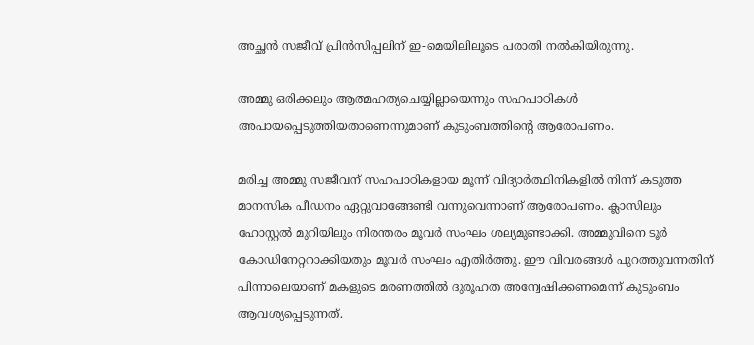അച്ഛന്‍ സജീവ് പ്രിന്‍സിപ്പലിന് ഇ-മെയിലിലൂടെ പരാതി നല്‍കിയിരുന്നു.

അമ്മു ഒരിക്കലും ആത്മഹത്യചെയ്യില്ലായെന്നും സഹപാഠികള്‍ അപായപ്പെടുത്തിയതാണെന്നുമാണ് കുടുംബത്തിന്റെ ആരോപണം.

മരിച്ച അമ്മു സജീവന് സഹപാഠികളായ മൂന്ന് വിദ്യാര്‍ത്ഥിനികളില്‍ നിന്ന് കടുത്ത മാനസിക പീഡനം ഏറ്റുവാങ്ങേണ്ടി വന്നുവെന്നാണ് ആരോപണം. ക്ലാസിലും ഹോസ്റ്റല്‍ മുറിയിലും നിരന്തരം മൂവര്‍ സംഘം ശല്യമുണ്ടാക്കി. അമ്മുവിനെ ടൂര്‍ കോഡിനേറ്ററാക്കിയതും മൂവര്‍ സംഘം എതിര്‍ത്തു. ഈ വിവരങ്ങള്‍ പുറത്തുവന്നതിന് പിന്നാലെയാണ് മകളുടെ മരണത്തില്‍ ദുരൂഹത അന്വേഷിക്കണമെന്ന് കുടുംബം ആവശ്യപ്പെടുന്നത്.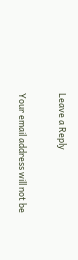Leave a Reply

Your email address will not be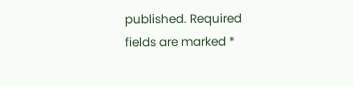published. Required fields are marked *